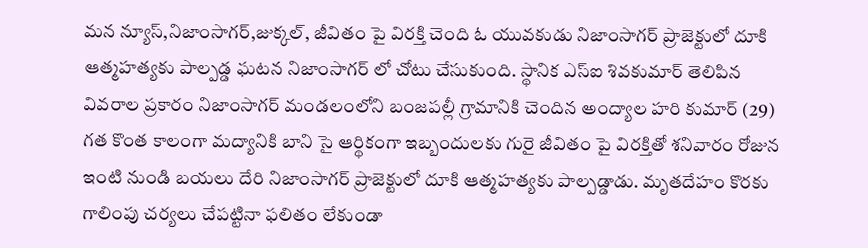మన న్యూస్,నిజాంసాగర్,జుక్కల్, జీవితం పై విరక్తి చెంది ఓ యువకుడు నిజాంసాగర్ ప్రాజెక్టులో దూకి ఆత్మహత్యకు పాల్పడ్డ ఘటన నిజాంసాగర్ లో చోటు చేసుకుంది. స్థానిక ఎస్ఐ శివకుమార్ తెలిపిన వివరాల ప్రకారం నిజాంసాగర్ మండలంలోని బంజపల్లీ గ్రామానికి చెందిన అంద్యాల హరి కుమార్ (29) గత కొంత కాలంగా మద్యానికి బాని సై ఆర్థికంగా ఇబ్బందులకు గురై జీవితం పై విరక్తితో శనివారం రోజున ఇంటి నుండి బయలు దేరి నిజాంసాగర్ ప్రాజెక్టులో దూకి ఆత్మహత్యకు పాల్పడ్డాడు. మృతదేహం కొరకు గాలింపు చర్యలు చేపట్టినా ఫలితం లేకుండా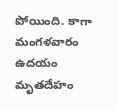పోయింది. కాగా మంగళవారం ఉదయం మృతదేహం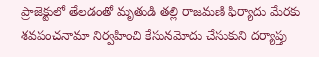ప్రాజెక్టులో తేలడంతో మృతుడి తల్లి రాజమణి ఫిర్యాదు మేరకు శవపంచనామా నిర్వహించి కేసునమోదు చేసుకుని దర్యాప్తు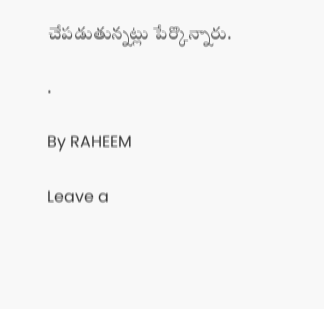చేపడుతున్నట్లు పేర్కొన్నారు.

.

By RAHEEM

Leave a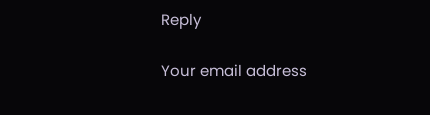Reply

Your email address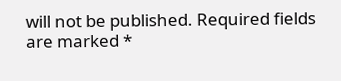will not be published. Required fields are marked *